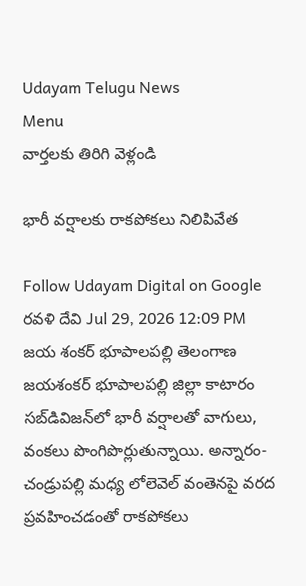Udayam Telugu News
Menu
వార్తలకు తిరిగి వెళ్లండి

భారీ వర్షాలకు రాకపోకలు నిలిపివేత

Follow Udayam Digital on Google
రవళి దేవి Jul 29, 2026 12:09 PM జయ శంకర్ భూపాలపల్లి తెలంగాణ
జయశంకర్ భూపాలపల్లి జిల్లా కాటారం సబ్‌డివిజన్‌లో భారీ వర్షాలతో వాగులు, వంకలు పొంగిపొర్లుతున్నాయి. అన్నారం-చండ్రుపల్లి మధ్య లోలెవెల్ వంతెనపై వరద ప్రవహించడంతో రాకపోకలు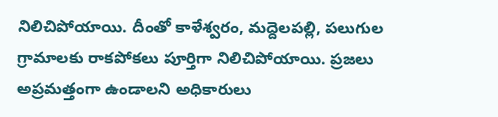నిలిచిపోయాయి. దీంతో కాళేశ్వరం, మద్దెలపల్లి, పలుగుల గ్రామాలకు రాకపోకలు పూర్తిగా నిలిచిపోయాయి. ప్రజలు అప్రమత్తంగా ఉండాలని అధికారులు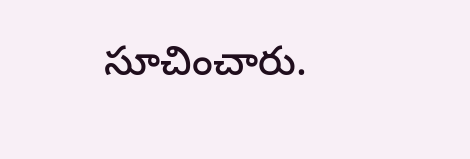సూచించారు.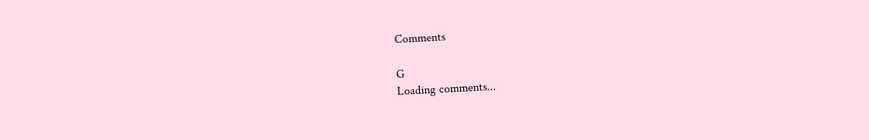Comments

G
Loading comments...